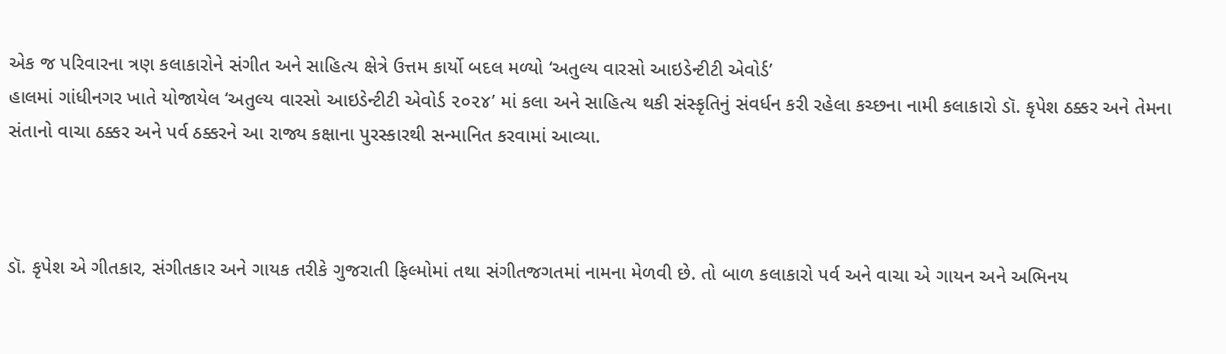એક જ પરિવારના ત્રણ કલાકારોને સંગીત અને સાહિત્ય ક્ષેત્રે ઉત્તમ કાર્યો બદલ મળ્યો ‘અતુલ્ય વારસો આઇડેન્ટીટી એવોર્ડ’
હાલમાં ગાંધીનગર ખાતે યોજાયેલ ‘અતુલ્ય વારસો આઇડેન્ટીટી એવોર્ડ ૨૦૨૪’ માં કલા અને સાહિત્ય થકી સંસ્કૃતિનું સંવર્ધન કરી રહેલા કચ્છના નામી કલાકારો ડૉ. કૃપેશ ઠક્કર અને તેમના સંતાનો વાચા ઠક્કર અને પર્વ ઠક્કરને આ રાજ્ય કક્ષાના પુરસ્કારથી સન્માનિત કરવામાં આવ્યા.



ડૉ. કૃપેશ એ ગીતકાર, સંગીતકાર અને ગાયક તરીકે ગુજરાતી ફિલ્મોમાં તથા સંગીતજગતમાં નામના મેળવી છે. તો બાળ કલાકારો પર્વ અને વાચા એ ગાયન અને અભિનય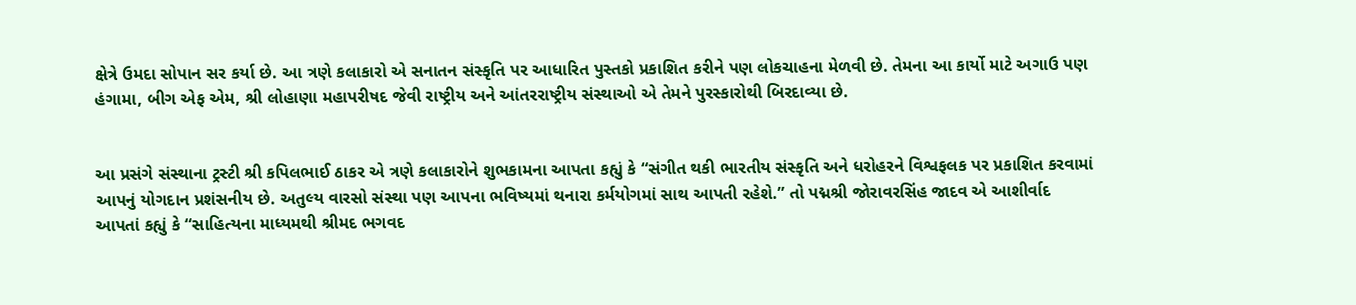ક્ષેત્રે ઉમદા સોપાન સર કર્યા છે. આ ત્રણે કલાકારો એ સનાતન સંસ્કૃતિ પર આધારિત પુસ્તકો પ્રકાશિત કરીને પણ લોકચાહના મેળવી છે. તેમના આ કાર્યો માટે અગાઉ પણ હંગામા, બીગ એફ એમ, શ્રી લોહાણા મહાપરીષદ જેવી રાષ્ટ્રીય અને આંતરરાષ્ટ્રીય સંસ્થાઓ એ તેમને પુરસ્કારોથી બિરદાવ્યા છે.


આ પ્રસંગે સંસ્થાના ટ્રસ્ટી શ્રી કપિલભાઈ ઠાકર એ ત્રણે કલાકારોને શુભકામના આપતા કહ્યું કે “સંગીત થકી ભારતીય સંસ્કૃતિ અને ધરોહરને વિશ્વફલક પર પ્રકાશિત કરવામાં આપનું યોગદાન પ્રશંસનીય છે. અતુલ્ય વારસો સંસ્થા પણ આપના ભવિષ્યમાં થનારા કર્મયોગમાં સાથ આપતી રહેશે.” તો પદ્મશ્રી જોરાવરસિંહ જાદવ એ આશીર્વાદ આપતાં કહ્યું કે “સાહિત્યના માધ્યમથી શ્રીમદ ભગવદ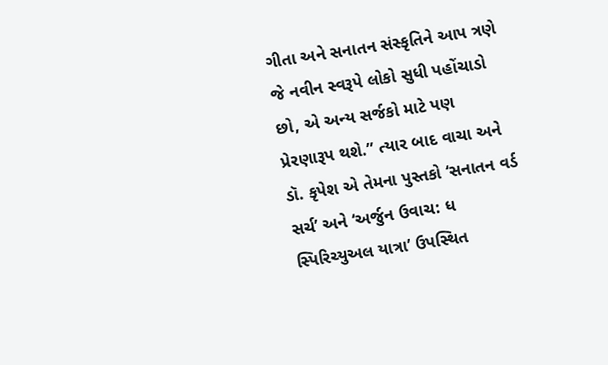ગીતા અને સનાતન સંસ્કૃતિને આપ ત્રણે જે નવીન સ્વરૂપે લોકો સુધી પહોંચાડો છો, એ અન્ય સર્જકો માટે પણ પ્રેરણારૂપ થશે.” ત્યાર બાદ વાચા અને ડૉ. કૃપેશ એ તેમના પુસ્તકો ‘સનાતન વર્ડ સર્ચ’ અને ‘અર્જુન ઉવાચ: ધ સ્પિરિચ્યુઅલ યાત્રા’ ઉપસ્થિત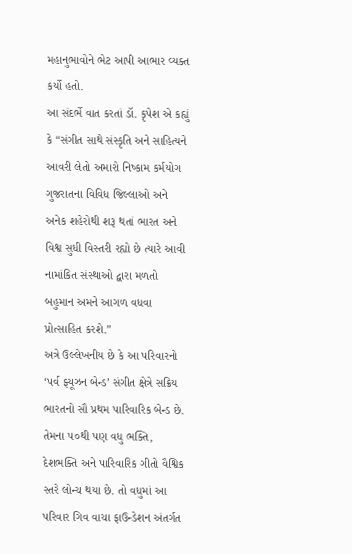મહાનુભાવોને ભેટ આપી આભાર વ્યક્ત કર્યો હતો.
આ સંદર્ભે વાત કરતાં ડૉ. કૃપેશ એ કહ્યું કે “સંગીત સાથે સંસ્કૃતિ અને સાહિત્યને આવરી લેતો અમારો નિષ્કામ કર્મયોગ ગુજરાતના વિવિધ જિલ્લાઓ અને અનેક શહેરોથી શરૂ થતાં ભારત અને વિશ્વ સુધી વિસ્તરી રહ્યો છે ત્યારે આવી નામાંકિત સંસ્થાઓ દ્વારા મળતો બહુમાન અમને આગળ વધવા પ્રોત્સાહિત કરશે.”
અત્રે ઉલ્લેખનીય છે કે આ પરિવારનો ‘પર્વ ફ્યૂઝન બેન્ડ’ સંગીત ક્ષેત્રે સક્રિય ભારતનો સૌ પ્રથમ પારિવારિક બેન્ડ છે. તેમના ૫૦થી પણ વધુ ભક્તિ, દેશભક્તિ અને પારિવારિક ગીતો વૈશ્વિક સ્તરે લોન્ચ થયા છે. તો વધુમાં આ પરિવાર ગિવ વાચા ફાઉન્ડેશન અંતર્ગત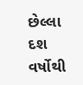છેલ્લા દશ વર્ષોથી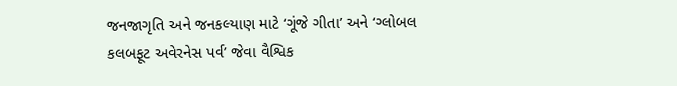જનજાગૃતિ અને જનકલ્યાણ માટે ‘ગૂંજે ગીતા’ અને ‘ગ્લોબલ કલબફૂટ અવેરનેસ પર્વ’ જેવા વૈશ્વિક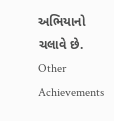અભિયાનો ચલાવે છે.
Other Achievements